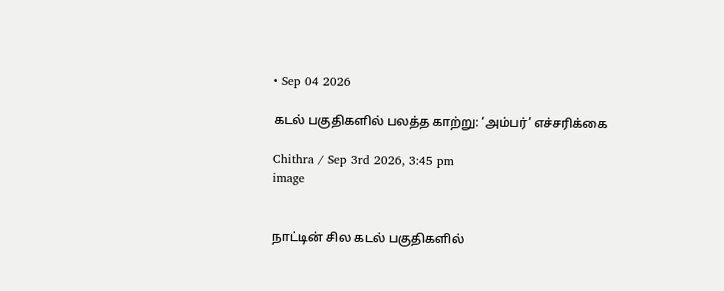• Sep 04 2026

கடல் பகுதிகளில் பலத்த காற்று: ‘அம்பர்’ எச்சரிக்கை

Chithra / Sep 3rd 2026, 3:45 pm
image


நாட்டின் சில கடல் பகுதிகளில்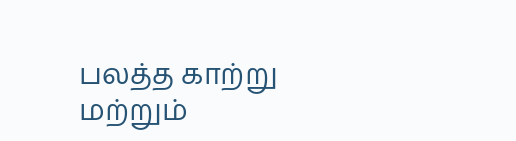பலத்த காற்று மற்றும்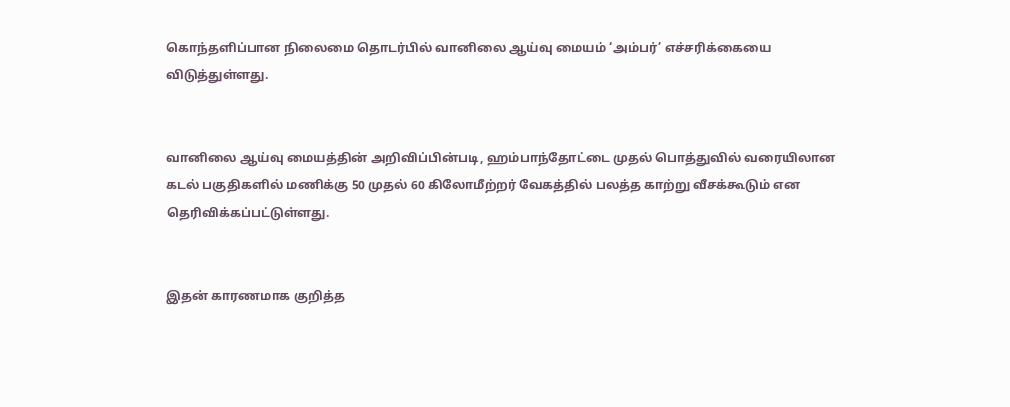கொந்தளிப்பான நிலைமை தொடர்பில் வானிலை ஆய்வு மையம் ‘அம்பர்’ எச்சரிக்கையை விடுத்துள்ளது.


வானிலை ஆய்வு மையத்தின் அறிவிப்பின்படி, ஹம்பாந்தோட்டை முதல் பொத்துவில் வரையிலான கடல் பகுதிகளில் மணிக்கு 50 முதல் 60 கிலோமீற்றர் வேகத்தில் பலத்த காற்று வீசக்கூடும் என தெரிவிக்கப்பட்டுள்ளது.


இதன் காரணமாக குறித்த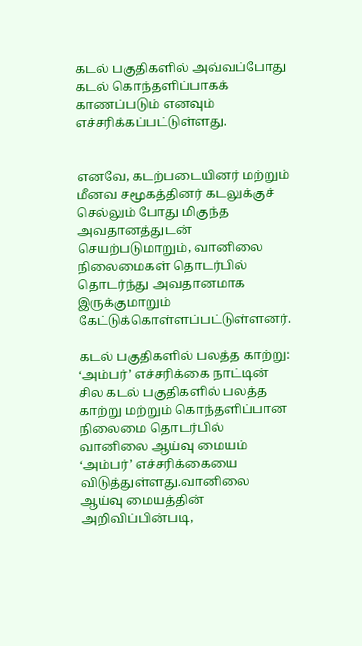கடல் பகுதிகளில் அவ்வப்போது கடல் கொந்தளிப்பாகக் காணப்படும் எனவும் எச்சரிக்கப்பட்டுள்ளது.


எனவே, கடற்படையினர் மற்றும் மீனவ சமூகத்தினர் கடலுக்குச் செல்லும் போது மிகுந்த அவதானத்துடன் செயற்படுமாறும், வானிலை நிலைமைகள் தொடர்பில் தொடர்ந்து அவதானமாக இருக்குமாறும் கேட்டுக்கொள்ளப்பட்டுள்ளனர்.

கடல் பகுதிகளில் பலத்த காற்று: ‘அம்பர்’ எச்சரிக்கை நாட்டின் சில கடல் பகுதிகளில் பலத்த காற்று மற்றும் கொந்தளிப்பான நிலைமை தொடர்பில் வானிலை ஆய்வு மையம் ‘அம்பர்’ எச்சரிக்கையை விடுத்துள்ளது.வானிலை ஆய்வு மையத்தின் அறிவிப்பின்படி,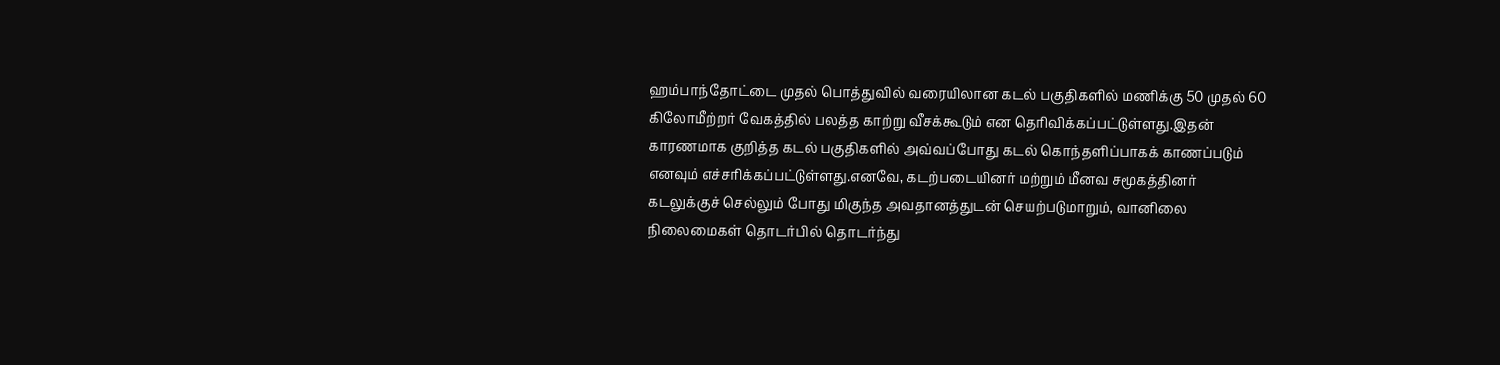ஹம்பாந்தோட்டை முதல் பொத்துவில் வரையிலான கடல் பகுதிகளில் மணிக்கு 50 முதல் 60 கிலோமீற்றர் வேகத்தில் பலத்த காற்று வீசக்கூடும் என தெரிவிக்கப்பட்டுள்ளது.இதன் காரணமாக குறித்த கடல் பகுதிகளில் அவ்வப்போது கடல் கொந்தளிப்பாகக் காணப்படும் எனவும் எச்சரிக்கப்பட்டுள்ளது.எனவே, கடற்படையினர் மற்றும் மீனவ சமூகத்தினர் கடலுக்குச் செல்லும் போது மிகுந்த அவதானத்துடன் செயற்படுமாறும், வானிலை நிலைமைகள் தொடர்பில் தொடர்ந்து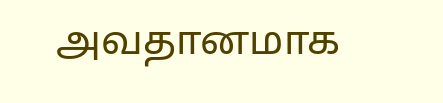அவதானமாக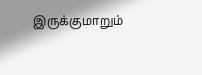இருக்குமாறும்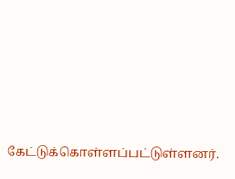கேட்டுக்கொள்ளப்பட்டுள்ளனர்.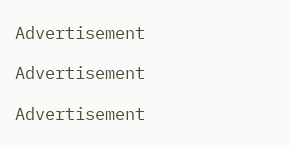Advertisement

Advertisement

Advertisement